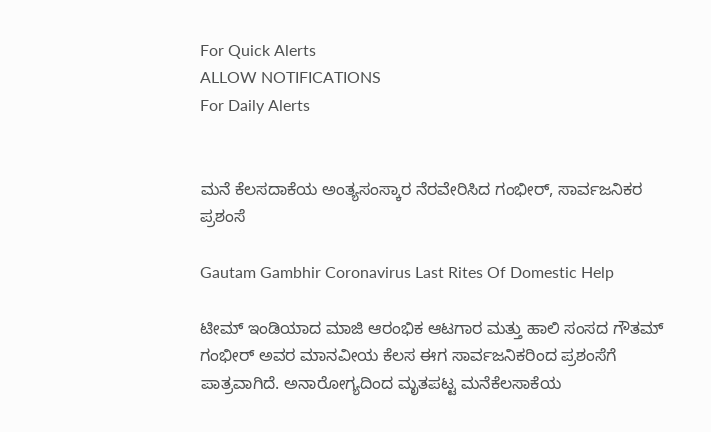For Quick Alerts
ALLOW NOTIFICATIONS
For Daily Alerts


ಮನೆ ಕೆಲಸದಾಕೆಯ ಅಂತ್ಯಸಂಸ್ಕಾರ ನೆರವೇರಿಸಿದ ಗಂಭೀರ್, ಸಾರ್ವಜನಿಕರ ಪ್ರಶಂಸೆ

Gautam Gambhir Coronavirus Last Rites Of Domestic Help

ಟೀಮ್ ಇಂಡಿಯಾದ ಮಾಜಿ ಆರಂಭಿಕ ಆಟಗಾರ ಮತ್ತು ಹಾಲಿ ಸಂಸದ ಗೌತಮ್ ಗಂಭೀರ್ ಅವರ ಮಾನವೀಯ ಕೆಲಸ ಈಗ ಸಾರ್ವಜನಿಕರಿಂದ ಪ್ರಶಂಸೆಗೆ ಪಾತ್ರವಾಗಿದೆ. ಅನಾರೋಗ್ಯದಿಂದ ಮೃತಪಟ್ಟ ಮನೆಕೆಲಸಾಕೆಯ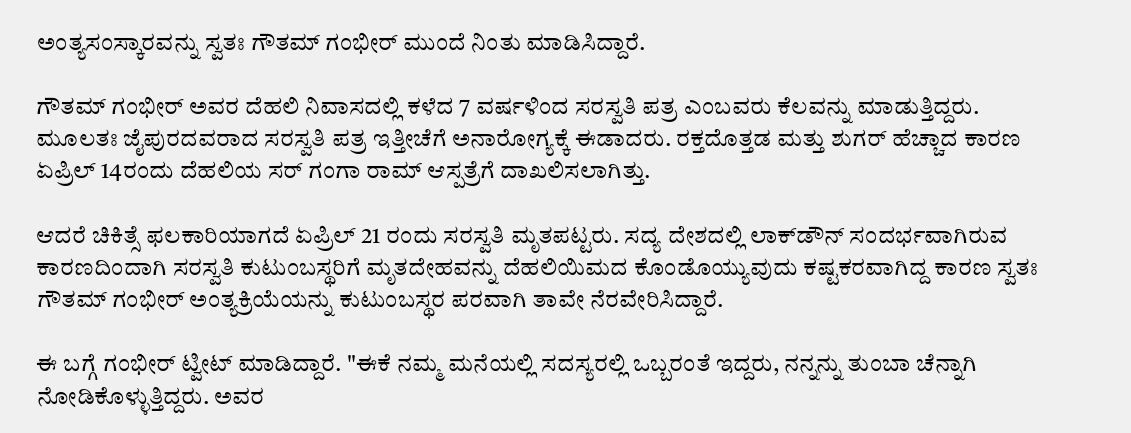ಅಂತ್ಯಸಂಸ್ಕಾರವನ್ನು ಸ್ವತಃ ಗೌತಮ್ ಗಂಭೀರ್ ಮುಂದೆ ನಿಂತು ಮಾಡಿಸಿದ್ದಾರೆ.

ಗೌತಮ್ ಗಂಭೀರ್ ಅವರ ದೆಹಲಿ ನಿವಾಸದಲ್ಲಿ ಕಳೆದ 7 ವರ್ಷಳಿಂದ ಸರಸ್ವತಿ ಪತ್ರ ಎಂಬವರು ಕೆಲವನ್ನು ಮಾಡುತ್ತಿದ್ದರು. ಮೂಲತಃ ಜೈಪುರದವರಾದ ಸರಸ್ವತಿ ಪತ್ರ ಇತ್ತೀಚೆಗೆ ಅನಾರೋಗ್ಯಕ್ಕೆ ಈಡಾದರು. ರಕ್ತದೊತ್ತಡ ಮತ್ತು ಶುಗರ್ ಹೆಚ್ಚಾದ ಕಾರಣ ಏಪ್ರಿಲ್ 14ರಂದು ದೆಹಲಿಯ ಸರ್ ಗಂಗಾ ರಾಮ್ ಆಸ್ಪತ್ರೆಗೆ ದಾಖಲಿಸಲಾಗಿತ್ತು.

ಆದರೆ ಚಿಕಿತ್ಸೆ ಫಲಕಾರಿಯಾಗದೆ ಏಪ್ರಿಲ್ 21 ರಂದು ಸರಸ್ವತಿ ಮೃತಪಟ್ಟರು. ಸದ್ಯ ದೇಶದಲ್ಲಿ ಲಾಕ್‌ಡೌನ್ ಸಂದರ್ಭವಾಗಿರುವ ಕಾರಣದಿಂದಾಗಿ ಸರಸ್ವತಿ ಕುಟುಂಬಸ್ಥರಿಗೆ ಮೃತದೇಹವನ್ನು ದೆಹಲಿಯಿಮದ ಕೊಂಡೊಯ್ಯುವುದು ಕಷ್ಟಕರವಾಗಿದ್ದ ಕಾರಣ ಸ್ವತಃ ಗೌತಮ್ ಗಂಭೀರ್ ಅಂತ್ಯಕ್ರಿಯೆಯನ್ನು ಕುಟುಂಬಸ್ಥರ ಪರವಾಗಿ ತಾವೇ ನೆರವೇರಿಸಿದ್ದಾರೆ.

ಈ ಬಗ್ಗೆ ಗಂಭೀರ್ ಟ್ವೀಟ್ ಮಾಡಿದ್ದಾರೆ. "ಈಕೆ ನಮ್ಮ ಮನೆಯಲ್ಲಿ ಸದಸ್ಯರಲ್ಲಿ ಒಬ್ಬರಂತೆ ಇದ್ದರು, ನನ್ನನ್ನು ತುಂಬಾ ಚೆನ್ನಾಗಿ ನೋಡಿಕೊಳ್ಳುತ್ತಿದ್ದರು. ಅವರ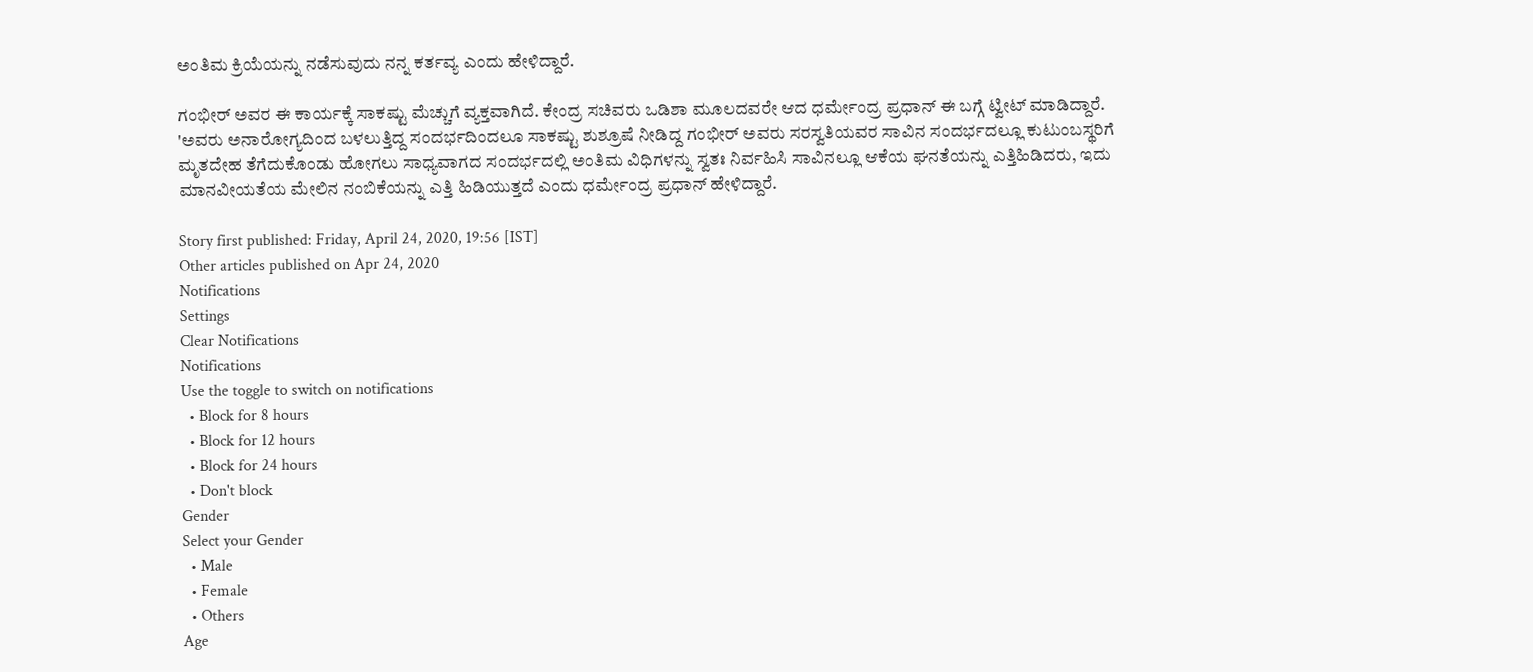ಅಂತಿಮ ಕ್ರಿಯೆಯನ್ನು ನಡೆಸುವುದು ನನ್ನ ಕರ್ತವ್ಯ ಎಂದು ಹೇಳಿದ್ದಾರೆ.

ಗಂಭೀರ್ ಅವರ ಈ ಕಾರ್ಯಕ್ಕೆ ಸಾಕಷ್ಟು ಮೆಚ್ಚುಗೆ ವ್ಯಕ್ತವಾಗಿದೆ. ಕೇಂದ್ರ ಸಚಿವರು ಒಡಿಶಾ ಮೂಲದವರೇ ಆದ ಧರ್ಮೇಂದ್ರ ಪ್ರಧಾನ್ ಈ ಬಗ್ಗೆ ಟ್ವೀಟ್ ಮಾಡಿದ್ದಾರೆ. 'ಅವರು ಅನಾರೋಗ್ಯದಿಂದ ಬಳಲುತ್ತಿದ್ದ ಸಂದರ್ಭದಿಂದಲೂ ಸಾಕಷ್ಟು ಶುಶ್ರೂಷೆ ನೀಡಿದ್ದ ಗಂಭೀರ್ ಅವರು ಸರಸ್ವತಿಯವರ ಸಾವಿನ ಸಂದರ್ಭದಲ್ಲೂ ಕುಟುಂಬಸ್ಥರಿಗೆ ಮೃತದೇಹ ತೆಗೆದುಕೊಂಡು ಹೋಗಲು ಸಾಧ್ಯವಾಗದ ಸಂದರ್ಭದಲ್ಲಿ ಅಂತಿಮ ವಿಧಿಗಳನ್ನು ಸ್ವತಃ ನಿರ್ವಹಿಸಿ ಸಾವಿನಲ್ಲೂ ಆಕೆಯ ಘನತೆಯನ್ನು ಎತ್ತಿಹಿಡಿದರು, ಇದು ಮಾನವೀಯತೆಯ ಮೇಲಿನ ನಂಬಿಕೆಯನ್ನು ಎತ್ತಿ ಹಿಡಿಯುತ್ತದೆ ಎಂದು ಧರ್ಮೇಂದ್ರ ಪ್ರಧಾನ್ ಹೇಳಿದ್ದಾರೆ.

Story first published: Friday, April 24, 2020, 19:56 [IST]
Other articles published on Apr 24, 2020
Notifications
Settings
Clear Notifications
Notifications
Use the toggle to switch on notifications
  • Block for 8 hours
  • Block for 12 hours
  • Block for 24 hours
  • Don't block
Gender
Select your Gender
  • Male
  • Female
  • Others
Age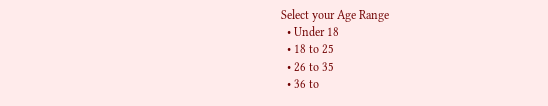Select your Age Range
  • Under 18
  • 18 to 25
  • 26 to 35
  • 36 to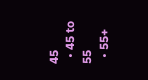45
  • 45 to 55
  • 55+